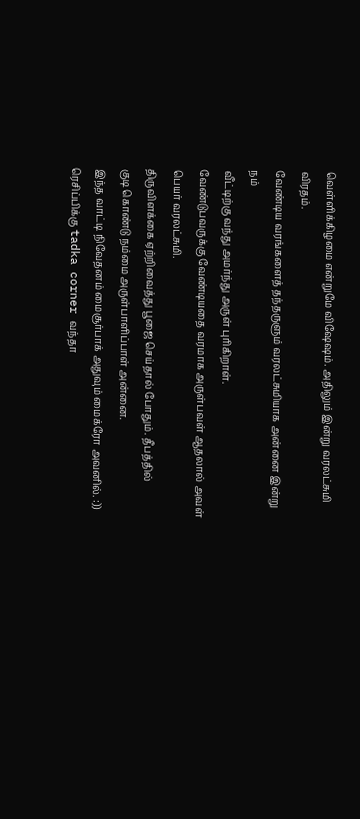வெள்ளிக்கிழமை என்றுமே விஷேஷம். அதிலும் இன்று வரலட்சுமி விரதம்.
வேண்டிய வரங்களைத் தந்தருளும் வரலட்சுமியாக அன்னை இன்று நம்
வீட்டிற்கு வந்து அமர்ந்து அருள் புரிகிறாள்.
வேண்டுபவருக்கு வேண்டியதை வரமாக அருள்பவள் ஆதலால் அவள்
பெயர் வரலட்சுமி.
திருவிளக்கை ஏற்றிவைத்து பூஜை செய்தால் போதும். தீபத்தில்
குடி கொண்டு நம்மை அருள்பாளிப்பாள் அன்னை.
இந்த வாட்டி நிவேதனம் மைசூர்பாக் அதுவும் மைக்ரோ அவனில். :))
ரெசிப்பிக்கு tadka corner வந்தா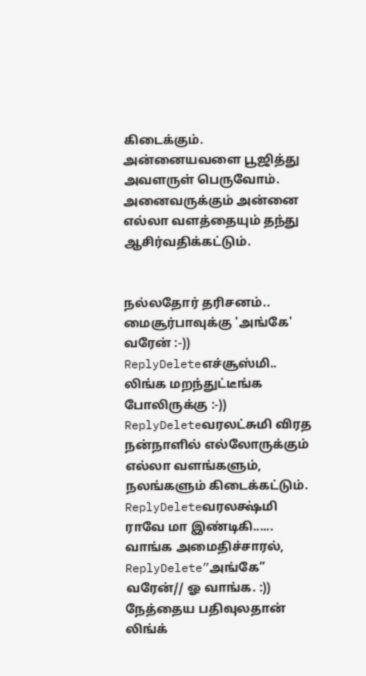கிடைக்கும்.
அன்னையவளை பூஜித்து அவளருள் பெருவோம்.
அனைவருக்கும் அன்னை எல்லா வளத்தையும் தந்து ஆசிர்வதிக்கட்டும்.


நல்லதோர் தரிசனம்.. மைசூர்பாவுக்கு 'அங்கே' வரேன் :-))
ReplyDeleteஎச்சூஸ்மி.. லிங்க மறந்துட்டீங்க போலிருக்கு :-))
ReplyDeleteவரலட்சுமி விரத நன்நாளில் எல்லோருக்கும் எல்லா வளங்களும், நலங்களும் கிடைக்கட்டும்.
ReplyDeleteவரலக்ஷ்மி ராவே மா இண்டிகி......
வாங்க அமைதிச்சாரல்,
ReplyDelete”அங்கே” வரேன்// ஓ வாங்க. :))
நேத்தைய பதிவுலதான் லிங்க்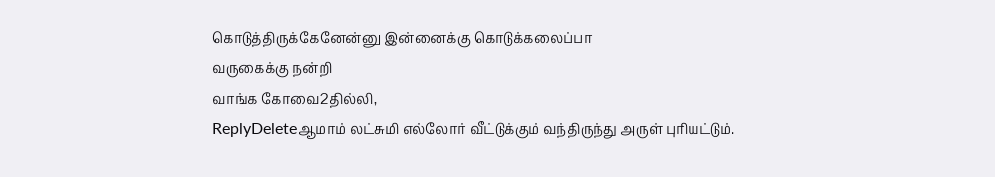கொடுத்திருக்கேனேன்னு இன்னைக்கு கொடுக்கலைப்பா
வருகைக்கு நன்றி
வாங்க கோவை2தில்லி,
ReplyDeleteஆமாம் லட்சுமி எல்லோர் வீட்டுக்கும் வந்திருந்து அருள் புரியட்டும்.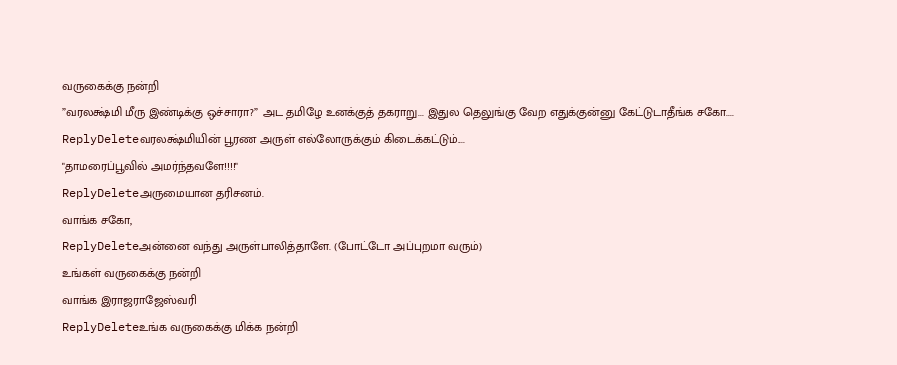வருகைக்கு நன்றி
”வரலக்ஷ்மி மீரு இண்டிக்கு ஒச்சாரா?” அட தமிழே உனக்குத் தகராறு... இதுல தெலுங்கு வேற எதுக்குன்னு கேட்டுடாதீங்க சகோ....
ReplyDeleteவரலக்ஷ்மியின் பூரண அருள் எல்லோருக்கும் கிடைக்கட்டும்....
"தாமரைப்பூவில் அமர்ந்தவளே!!!!"
ReplyDeleteஅருமையான தரிசனம்.
வாங்க சகோ,
ReplyDeleteஅன்னை வந்து அருள்பாலித்தாளே. (போட்டோ அப்புறமா வரும்)
உங்கள் வருகைக்கு நன்றி
வாங்க இராஜராஜேஸ்வரி
ReplyDeleteஉங்க வருகைக்கு மிக்க நன்றி